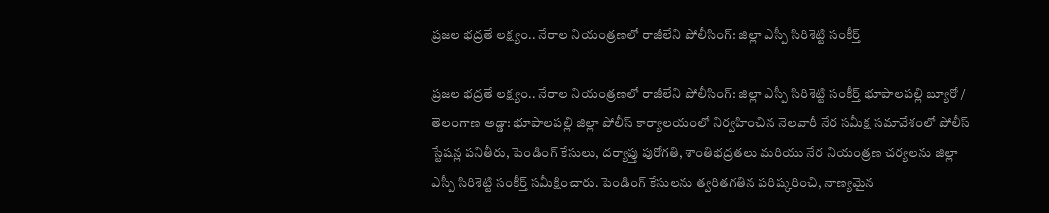ప్రజల భద్రతే లక్ష్యం.. నేరాల నియంత్రణలో రాజీలేని పోలీసింగ్: జిల్లా ఎస్పీ సిరిశెట్టి సంకీర్త్

ప్రజల భద్రతే లక్ష్యం.. నేరాల నియంత్రణలో రాజీలేని పోలీసింగ్: జిల్లా ఎస్పీ సిరిశెట్టి సంకీర్త్ భూపాలపల్లి బ్యూరో / తెలంగాణ అడ్డా: భూపాలపల్లి జిల్లా పోలీస్ కార్యాలయంలో నిర్వహించిన నెలవారీ నేర సమీక్ష సమావేశంలో పోలీస్ స్టేషన్ల పనితీరు, పెండింగ్ కేసులు, దర్యాప్తు పురోగతి, శాంతిభద్రతలు మరియు నేర నియంత్రణ చర్యలను జిల్లా ఎస్పీ సిరిశెట్టి సంకీర్త్ సమీక్షించారు. పెండింగ్ కేసులను త్వరితగతిన పరిష్కరించి, నాణ్యమైన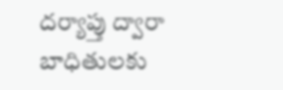దర్యాప్తు ద్వారా బాధితులకు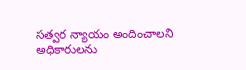సత్వర న్యాయం అందించాలని అధికారులను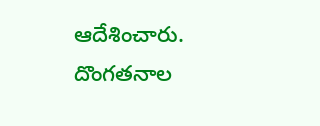ఆదేశించారు. దొంగతనాల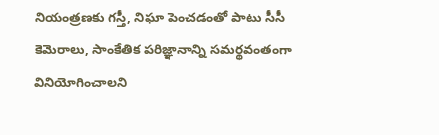నియంత్రణకు గస్తీ, నిఘా పెంచడంతో పాటు సీసీ కెమెరాలు, సాంకేతిక పరిజ్ఞానాన్ని సమర్థవంతంగా వినియోగించాలని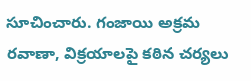సూచించారు. గంజాయి అక్రమ రవాణా, విక్రయాలపై కఠిన చర్యలు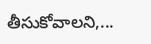తీసుకోవాలని,...